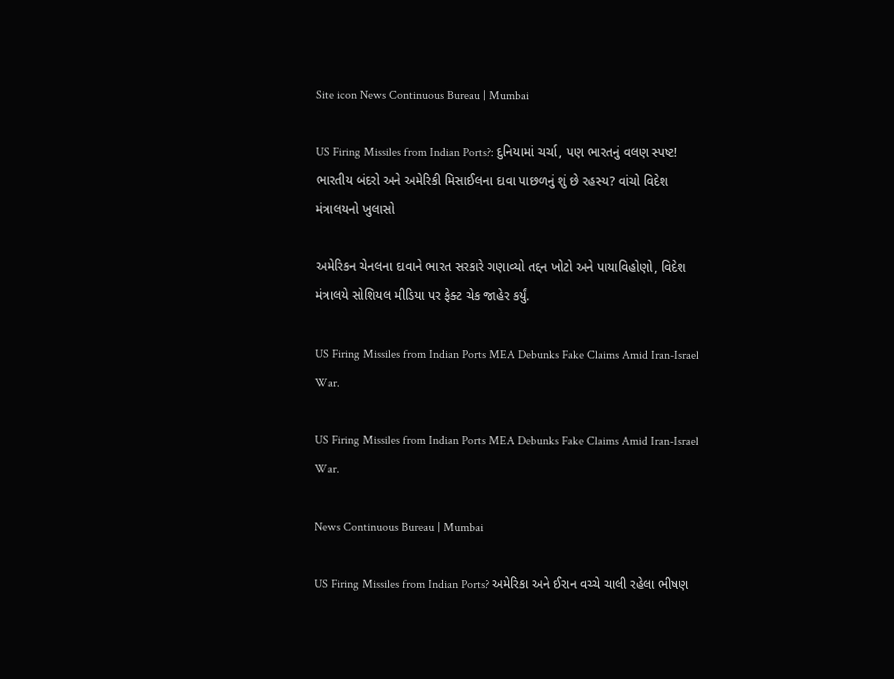Site icon News Continuous Bureau | Mumbai

US Firing Missiles from Indian Ports?: દુનિયામાં ચર્ચા, પણ ભારતનું વલણ સ્પષ્ટ! ભારતીય બંદરો અને અમેરિકી મિસાઈલના દાવા પાછળનું શું છે રહસ્ય? વાંચો વિદેશ મંત્રાલયનો ખુલાસો

અમેરિકન ચેનલના દાવાને ભારત સરકારે ગણાવ્યો તદ્દન ખોટો અને પાયાવિહોણો, વિદેશ મંત્રાલયે સોશિયલ મીડિયા પર ફેક્ટ ચેક જાહેર કર્યું.

US Firing Missiles from Indian Ports MEA Debunks Fake Claims Amid Iran-Israel War.

US Firing Missiles from Indian Ports MEA Debunks Fake Claims Amid Iran-Israel War.

News Continuous Bureau | Mumbai

US Firing Missiles from Indian Ports? અમેરિકા અને ઈરાન વચ્ચે ચાલી રહેલા ભીષણ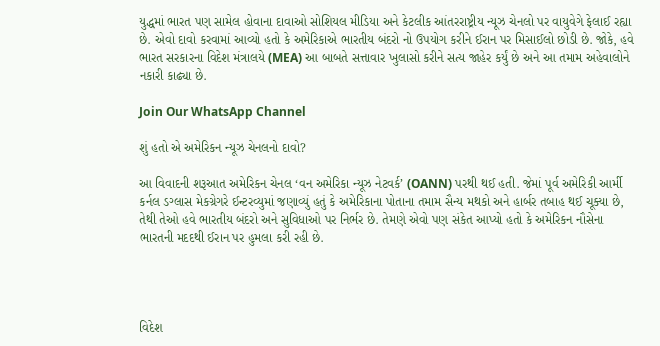યુદ્ધમાં ભારત પણ સામેલ હોવાના દાવાઓ સોશિયલ મીડિયા અને કેટલીક આંતરરાષ્ટ્રીય ન્યૂઝ ચેનલો પર વાયુવેગે ફેલાઈ રહ્યા છે. એવો દાવો કરવામાં આવ્યો હતો કે અમેરિકાએ ભારતીય બંદરો નો ઉપયોગ કરીને ઈરાન પર મિસાઈલો છોડી છે. જોકે, હવે ભારત સરકારના વિદેશ મંત્રાલયે (MEA) આ બાબતે સત્તાવાર ખુલાસો કરીને સત્ય જાહેર કર્યું છે અને આ તમામ અહેવાલોને નકારી કાઢ્યા છે.

Join Our WhatsApp Channel

શું હતો એ અમેરિકન ન્યૂઝ ચેનલનો દાવો?

આ વિવાદની શરૂઆત અમેરિકન ચેનલ ‘વન અમેરિકા ન્યૂઝ નેટવર્ક’ (OANN) પરથી થઈ હતી. જેમાં પૂર્વ અમેરિકી આર્મી કર્નલ ડગ્લાસ મેકગ્રેગરે ઈન્ટરવ્યુમાં જણાવ્યું હતું કે અમેરિકાના પોતાના તમામ સૈન્ય મથકો અને હાર્બર તબાહ થઈ ચૂક્યા છે, તેથી તેઓ હવે ભારતીય બંદરો અને સુવિધાઓ પર નિર્ભર છે. તેમણે એવો પણ સંકેત આપ્યો હતો કે અમેરિકન નૌસેના ભારતની મદદથી ઈરાન પર હુમલા કરી રહી છે.




વિદેશ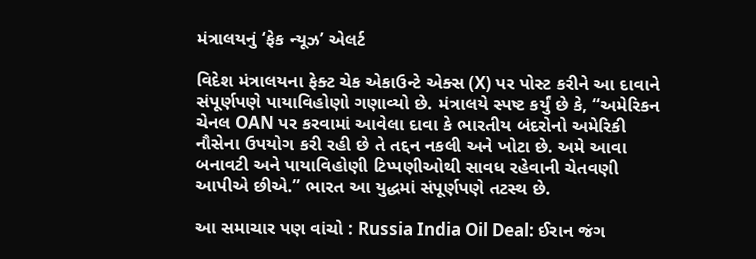મંત્રાલયનું ‘ફેક ન્યૂઝ’ એલર્ટ

વિદેશ મંત્રાલયના ફેક્ટ ચેક એકાઉન્ટે એક્સ (X) પર પોસ્ટ કરીને આ દાવાને સંપૂર્ણપણે પાયાવિહોણો ગણાવ્યો છે. મંત્રાલયે સ્પષ્ટ કર્યું છે કે, “અમેરિકન ચેનલ OAN પર કરવામાં આવેલા દાવા કે ભારતીય બંદરોનો અમેરિકી નૌસેના ઉપયોગ કરી રહી છે તે તદ્દન નકલી અને ખોટા છે. અમે આવા બનાવટી અને પાયાવિહોણી ટિપ્પણીઓથી સાવધ રહેવાની ચેતવણી આપીએ છીએ.” ભારત આ યુદ્ધમાં સંપૂર્ણપણે તટસ્થ છે.

આ સમાચાર પણ વાંચો : Russia India Oil Deal: ઈરાન જંગ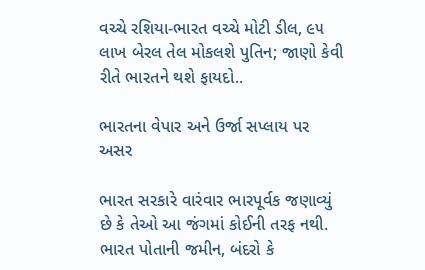વચ્ચે રશિયા-ભારત વચ્ચે મોટી ડીલ, ૯૫ લાખ બેરલ તેલ મોકલશે પુતિન; જાણો કેવી રીતે ભારતને થશે ફાયદો..

ભારતના વેપાર અને ઉર્જા સપ્લાય પર અસર

ભારત સરકારે વારંવાર ભારપૂર્વક જણાવ્યું છે કે તેઓ આ જંગમાં કોઈની તરફ નથી. ભારત પોતાની જમીન, બંદરો કે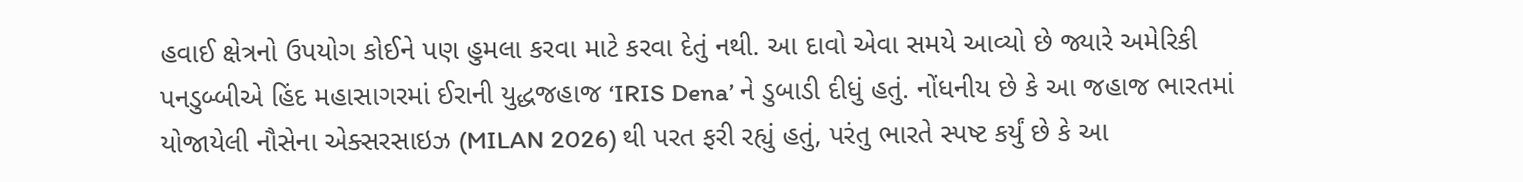હવાઈ ક્ષેત્રનો ઉપયોગ કોઈને પણ હુમલા કરવા માટે કરવા દેતું નથી. આ દાવો એવા સમયે આવ્યો છે જ્યારે અમેરિકી પનડુબ્બીએ હિંદ મહાસાગરમાં ઈરાની યુદ્ધજહાજ ‘IRIS Dena’ ને ડુબાડી દીધું હતું. નોંધનીય છે કે આ જહાજ ભારતમાં યોજાયેલી નૌસેના એક્સરસાઇઝ (MILAN 2026) થી પરત ફરી રહ્યું હતું, પરંતુ ભારતે સ્પષ્ટ કર્યું છે કે આ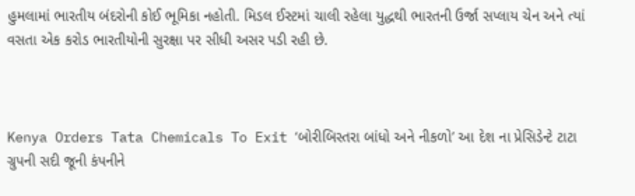હુમલામાં ભારતીય બંદરોની કોઈ ભૂમિકા નહોતી. મિડલ ઈસ્ટમાં ચાલી રહેલા યુદ્ધથી ભારતની ઉર્જા સપ્લાય ચેન અને ત્યાં વસતા એક કરોડ ભારતીયોની સુરક્ષા પર સીધી અસર પડી રહી છે.



Kenya Orders Tata Chemicals To Exit ‘બોરીબિસ્તરા બાંધો અને નીકળો’ આ દેશ ના પ્રેસિડેન્ટે ટાટા ગ્રુપની સદી જૂની કંપનીને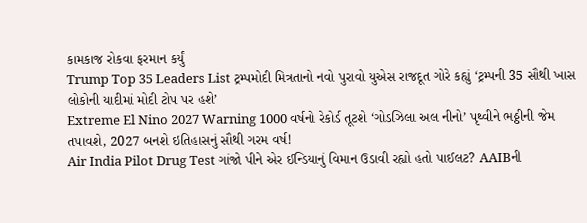કામકાજ રોકવા ફરમાન કર્યું
Trump Top 35 Leaders List ટ્રમ્પમોદી મિત્રતાનો નવો પુરાવો યુએસ રાજદૂત ગોરે કહ્યું ‘ટ્રમ્પની 35 સૌથી ખાસ લોકોની યાદીમાં મોદી ટોપ પર હશે’
Extreme El Nino 2027 Warning 1000 વર્ષનો રેકોર્ડ તૂટશે ‘ગોડઝિલા અલ નીનો’ પૃથ્વીને ભઠ્ઠીની જેમ તપાવશે, 2027 બનશે ઇતિહાસનું સૌથી ગરમ વર્ષ!
Air India Pilot Drug Test ગાંજો પીને એર ઈન્ડિયાનું વિમાન ઉડાવી રહ્યો હતો પાઈલટ? AAIBની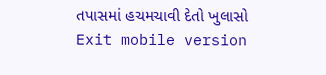તપાસમાં હચમચાવી દેતો ખુલાસો
Exit mobile version